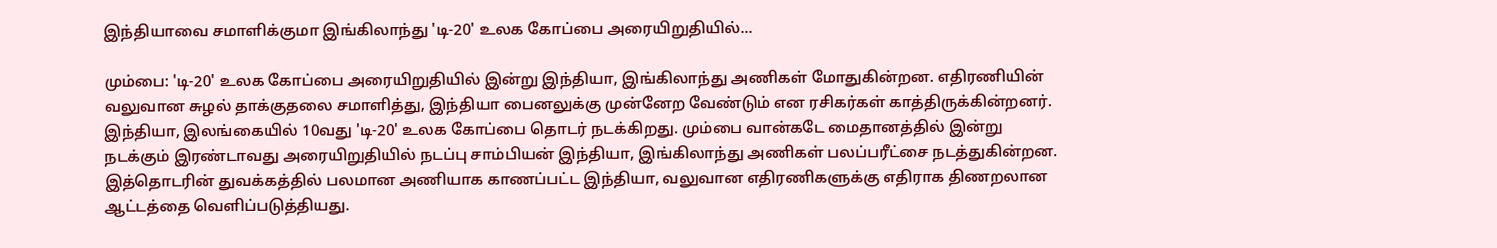இந்தியாவை சமாளிக்குமா இங்கிலாந்து 'டி-20' உலக கோப்பை அரையிறுதியில்...

மும்பை: 'டி-20' உலக கோப்பை அரையிறுதியில் இன்று இந்தியா, இங்கிலாந்து அணிகள் மோதுகின்றன. எதிரணியின் வலுவான சுழல் தாக்குதலை சமாளித்து, இந்தியா பைனலுக்கு முன்னேற வேண்டும் என ரசிகர்கள் காத்திருக்கின்றனர்.
இந்தியா, இலங்கையில் 10வது 'டி-20' உலக கோப்பை தொடர் நடக்கிறது. மும்பை வான்கடே மைதானத்தில் இன்று நடக்கும் இரண்டாவது அரையிறுதியில் நடப்பு சாம்பியன் இந்தியா, இங்கிலாந்து அணிகள் பலப்பரீட்சை நடத்துகின்றன.
இத்தொடரின் துவக்கத்தில் பலமான அணியாக காணப்பட்ட இந்தியா, வலுவான எதிரணிகளுக்கு எதிராக திணறலான ஆட்டத்தை வெளிப்படுத்தியது.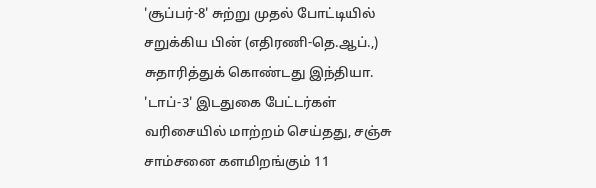'சூப்பர்-8' சுற்று முதல் போட்டியில் சறுக்கிய பின் (எதிரணி-தெ.ஆப்.,) சுதாரித்துக் கொண்டது இந்தியா. 'டாப்-3' இடதுகை பேட்டர்கள் வரிசையில் மாற்றம் செய்தது, சஞ்சு சாம்சனை களமிறங்கும் 11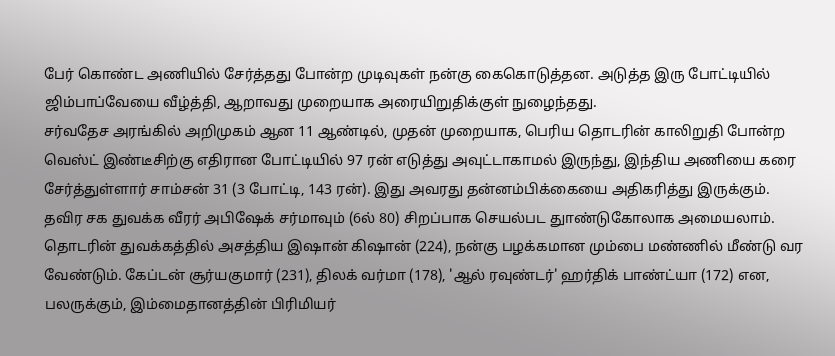பேர் கொண்ட அணியில் சேர்த்தது போன்ற முடிவுகள் நன்கு கைகொடுத்தன. அடுத்த இரு போட்டியில் ஜிம்பாப்வேயை வீழ்த்தி, ஆறாவது முறையாக அரையிறுதிக்குள் நுழைந்தது.
சர்வதேச அரங்கில் அறிமுகம் ஆன 11 ஆண்டில், முதன் முறையாக, பெரிய தொடரின் காலிறுதி போன்ற வெஸ்ட் இண்டீசிற்கு எதிரான போட்டியில் 97 ரன் எடுத்து அவுட்டாகாமல் இருந்து, இந்திய அணியை கரை சேர்த்துள்ளார் சாம்சன் 31 (3 போட்டி, 143 ரன்). இது அவரது தன்னம்பிக்கையை அதிகரித்து இருக்கும். தவிர சக துவக்க வீரர் அபிஷேக் சர்மாவும் (6ல் 80) சிறப்பாக செயல்பட துாண்டுகோலாக அமையலாம்.
தொடரின் துவக்கத்தில் அசத்திய இஷான் கிஷான் (224), நன்கு பழக்கமான மும்பை மண்ணில் மீண்டு வர வேண்டும். கேப்டன் சூர்யகுமார் (231), திலக் வர்மா (178), 'ஆல் ரவுண்டர்' ஹர்திக் பாண்ட்யா (172) என, பலருக்கும், இம்மைதானத்தின் பிரிமியர்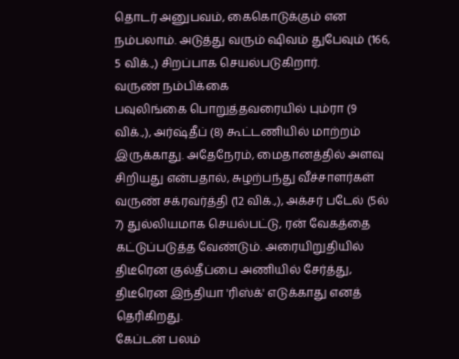தொடர் அனுபவம், கைகொடுக்கும் என நம்பலாம். அடுத்து வரும் ஷிவம் துபேவும் (166, 5 விக்.,) சிறப்பாக செயல்படுகிறார்.
வருண் நம்பிக்கை
பவுலிங்கை பொறுத்தவரையில் பும்ரா (9 விக்.,), அர்ஷ்தீப் (8) கூட்டணியில் மாற்றம் இருக்காது. அதேநேரம், மைதானத்தில் அளவு சிறியது என்பதால், சுழற்பந்து வீச்சாளர்கள் வருண் சக்ரவர்த்தி (12 விக்.,), அக்சர் படேல் (5ல் 7) துல்லியமாக செயல்பட்டு, ரன் வேகத்தை கட்டுப்படுத்த வேண்டும். அரையிறுதியில் திடீரென குல்தீப்பை அணியில் சேர்த்து, திடீரென இந்தியா 'ரிஸ்க்' எடுக்காது எனத் தெரிகிறது.
கேப்டன் பலம்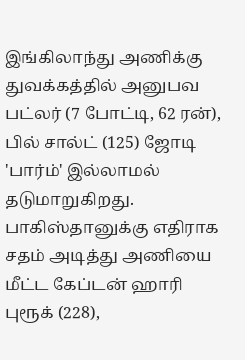இங்கிலாந்து அணிக்கு துவக்கத்தில் அனுபவ பட்லர் (7 போட்டி, 62 ரன்), பில் சால்ட் (125) ஜோடி 'பார்ம்' இல்லாமல் தடுமாறுகிறது. பாகிஸ்தானுக்கு எதிராக சதம் அடித்து அணியை மீட்ட கேப்டன் ஹாரி புரூக் (228),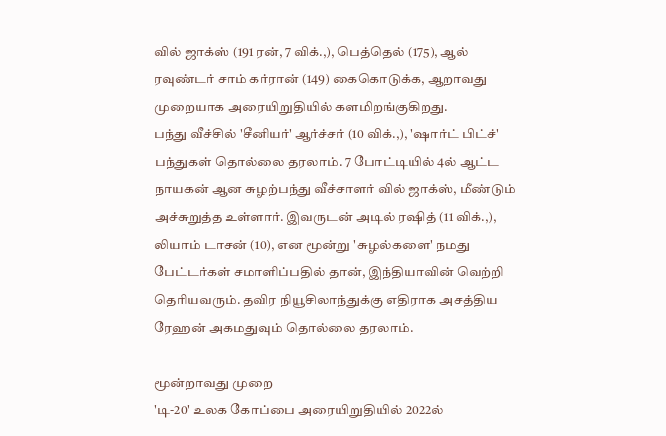வில் ஜாக்ஸ் (191 ரன், 7 விக்.,), பெத்தெல் (175), ஆல் ரவுண்டர் சாம் கர்ரான் (149) கைகொடுக்க, ஆறாவது முறையாக அரையிறுதியில் களமிறங்குகிறது.
பந்து வீச்சில் 'சீனியர்' ஆர்ச்சர் (10 விக்.,), 'ஷார்ட் பிட்ச்' பந்துகள் தொல்லை தரலாம். 7 போட்டியில் 4ல் ஆட்ட நாயகன் ஆன சுழற்பந்து வீச்சாளர் வில் ஜாக்ஸ், மீண்டும் அச்சுறுத்த உள்ளார். இவருடன் அடில் ரஷித் (11 விக்.,), லியாம் டாசன் (10), என மூன்று 'சுழல்களை' நமது பேட்டர்கள் சமாளிப்பதில் தான், இந்தியாவின் வெற்றி தெரியவரும். தவிர நியூசிலாந்துக்கு எதிராக அசத்திய ரேஹன் அகமதுவும் தொல்லை தரலாம்.

மூன்றாவது முறை
'டி-20' உலக கோப்பை அரையிறுதியில் 2022ல்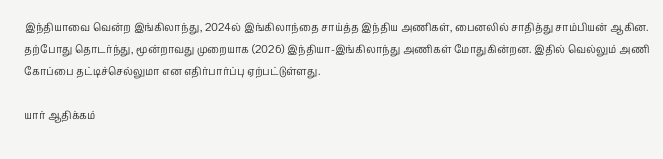இந்தியாவை வென்ற இங்கிலாந்து, 2024ல் இங்கிலாந்தை சாய்த்த இந்திய அணிகள், பைனலில் சாதித்து சாம்பியன் ஆகின.
தற்போது தொடர்ந்து, மூன்றாவது முறையாக (2026) இந்தியா-இங்கிலாந்து அணிகள் மோதுகின்றன. இதில் வெல்லும் அணி கோப்பை தட்டிச்செல்லுமா என எதிர்பார்ப்பு ஏற்பட்டுள்ளது.

யார் ஆதிக்கம்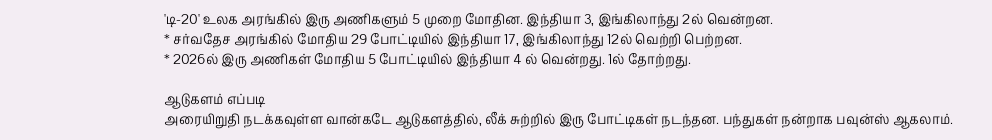'டி-20' உலக அரங்கில் இரு அணிகளும் 5 முறை மோதின. இந்தியா 3, இங்கிலாந்து 2ல் வென்றன.
* சர்வதேச அரங்கில் மோதிய 29 போட்டியில் இந்தியா 17, இங்கிலாந்து 12ல் வெற்றி பெற்றன.
* 2026ல் இரு அணிகள் மோதிய 5 போட்டியில் இந்தியா 4 ல் வென்றது. 1ல் தோற்றது.

ஆடுகளம் எப்படி
அரையிறுதி நடக்கவுள்ள வான்கடே ஆடுகளத்தில், லீக் சுற்றில் இரு போட்டிகள் நடந்தன. பந்துகள் நன்றாக பவுன்ஸ் ஆகலாம்.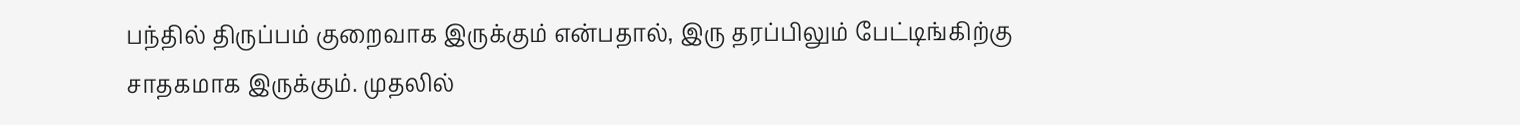பந்தில் திருப்பம் குறைவாக இருக்கும் என்பதால், இரு தரப்பிலும் பேட்டிங்கிற்கு சாதகமாக இருக்கும். முதலில்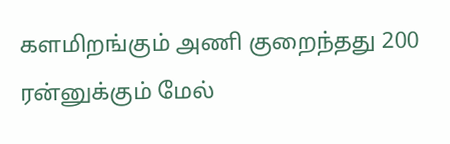களமிறங்கும் அணி குறைந்தது 200 ரன்னுக்கும் மேல்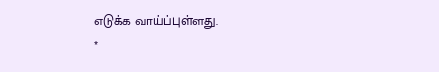எடுக்க வாய்ப்புள்ளது.
*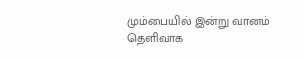மும்பையில் இன்று வானம் தெளிவாக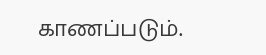காணப்படும்.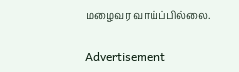மழைவர வாய்ப்பில்லை.

Advertisement